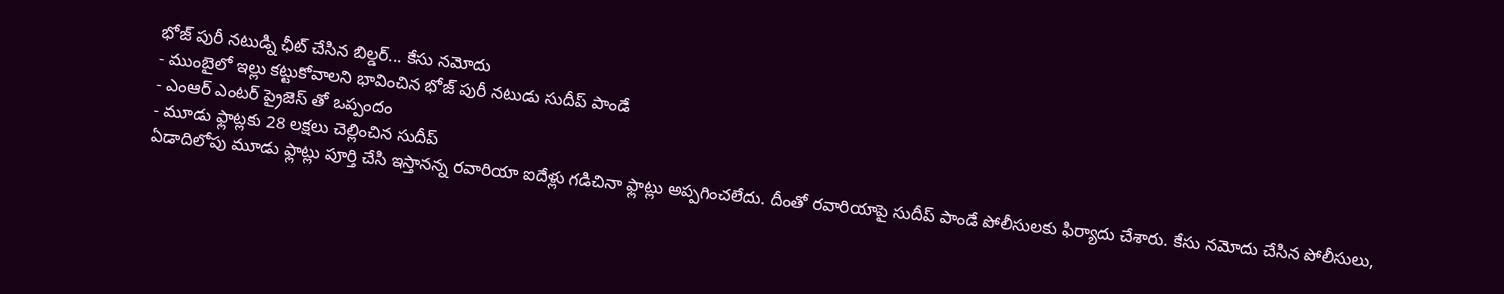భోజ్ పురీ నటుడ్ని ఛీట్ చేసిన బిల్డర్... కేసు నమోదు
- ముంబైలో ఇల్లు కట్టుకోవాలని భావించిన భోజ్ పురీ నటుడు సుదీప్ పాండే
- ఎంఆర్ ఎంటర్ ప్రైజెస్ తో ఒప్పందం
- మూడు ఫ్లాట్లకు 28 లక్షలు చెల్లించిన సుదీప్
ఏడాదిలోపు మూడు ఫ్లాట్లు పూర్తి చేసి ఇస్తానన్న రవారియా ఐదేళ్లు గడిచినా ఫ్లాట్లు అప్పగించలేదు. దీంతో రవారియాపై సుదీప్ పాండే పోలీసులకు ఫిర్యాదు చేశారు. కేసు నమోదు చేసిన పోలీసులు,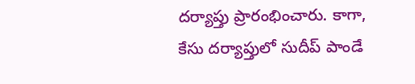దర్యాప్తు ప్రారంభించారు. కాగా, కేసు దర్యాప్తులో సుదీప్ పాండే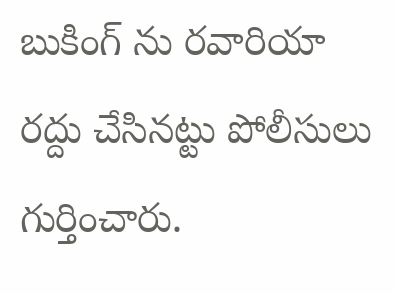బుకింగ్ ను రవారియా రద్దు చేసినట్టు పోలీసులు గుర్తించారు.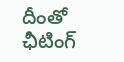దీంతో ఛీటింగ్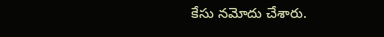కేసు నమోదు చేశారు.